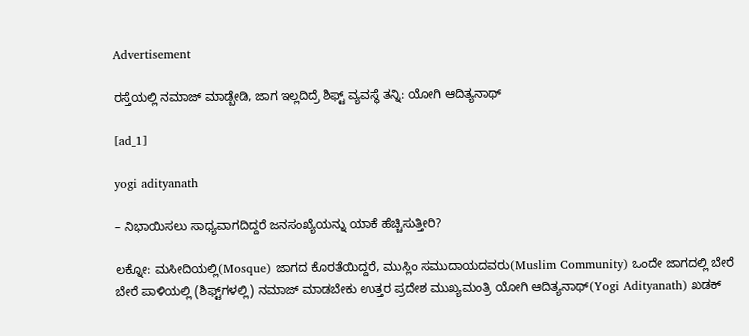Advertisement

ರಸ್ತೆಯಲ್ಲಿ ನಮಾಜ್‌ ಮಾಡ್ಬೇಡಿ, ಜಾಗ ಇಲ್ಲದಿದ್ರೆ ಶಿಫ್ಟ್‌ ವ್ಯವಸ್ಥೆ ತನ್ನಿ: ಯೋಗಿ ಆದಿತ್ಯನಾಥ್‌

[ad_1]

yogi adityanath

– ನಿಭಾಯಿಸಲು ಸಾಧ್ಯವಾಗದಿದ್ದರೆ ಜನಸಂಖ್ಯೆಯನ್ನು ಯಾಕೆ ಹೆಚ್ಚಿಸುತ್ತೀರಿ?

ಲಕ್ನೋ: ಮಸೀದಿಯಲ್ಲಿ(Mosque) ಜಾಗದ ಕೊರತೆಯಿದ್ದರೆ, ಮುಸ್ಲಿಂ ಸಮುದಾಯದವರು(Muslim Community) ಒಂದೇ ಜಾಗದಲ್ಲಿ ಬೇರೆ ಬೇರೆ ಪಾಳಿಯಲ್ಲಿ (ಶಿಫ್ಟ್‌ಗಳಲ್ಲಿ) ನಮಾಜ್ ಮಾಡಬೇಕು ಉತ್ತರ ಪ್ರದೇಶ ಮುಖ್ಯಮಂತ್ರಿ ಯೋಗಿ ಆದಿತ್ಯನಾಥ್‌(Yogi Adityanath) ಖಡಕ್‌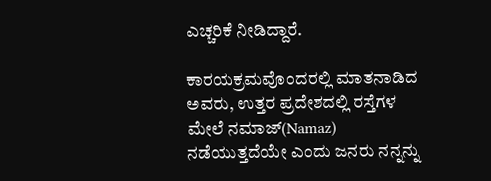ಎಚ್ಚರಿಕೆ ನೀಡಿದ್ದಾರೆ.

ಕಾರಯಕ್ರಮವೊಂದರಲ್ಲಿ ಮಾತನಾಡಿದ ಅವರು, ಉತ್ತರ ಪ್ರದೇಶದಲ್ಲಿ ರಸ್ತೆಗಳ ಮೇಲೆ ನಮಾಜ್(Namaz) ನಡೆಯುತ್ತದೆಯೇ ಎಂದು ಜನರು ನನ್ನನ್ನು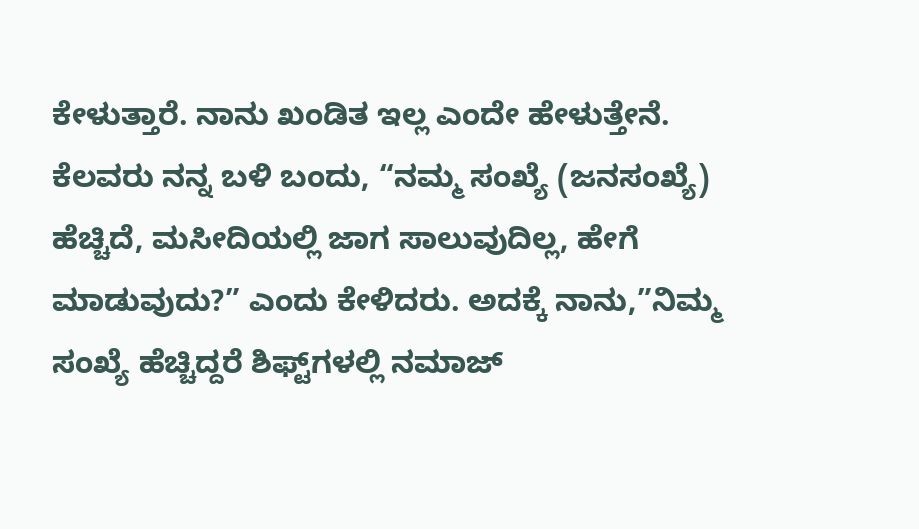ಕೇಳುತ್ತಾರೆ. ನಾನು ಖಂಡಿತ ಇಲ್ಲ ಎಂದೇ ಹೇಳುತ್ತೇನೆ. ಕೆಲವರು ನನ್ನ ಬಳಿ ಬಂದು, “ನಮ್ಮ ಸಂಖ್ಯೆ (ಜನಸಂಖ್ಯೆ) ಹೆಚ್ಚಿದೆ, ಮಸೀದಿಯಲ್ಲಿ ಜಾಗ ಸಾಲುವುದಿಲ್ಲ, ಹೇಗೆ ಮಾಡುವುದು?” ಎಂದು ಕೇಳಿದರು. ಅದಕ್ಕೆ ನಾನು,”ನಿಮ್ಮ ಸಂಖ್ಯೆ ಹೆಚ್ಚಿದ್ದರೆ ಶಿಫ್ಟ್‌ಗಳಲ್ಲಿ ನಮಾಜ್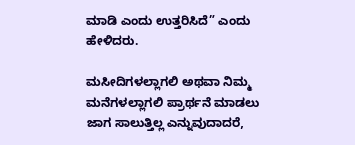ಮಾಡಿ ಎಂದು ಉತ್ತರಿಸಿದೆ” ಎಂದು ಹೇಳಿದರು.

ಮಸೀದಿಗಳಲ್ಲಾಗಲಿ ಅಥವಾ ನಿಮ್ಮ ಮನೆಗಳಲ್ಲಾಗಲಿ ಪ್ರಾರ್ಥನೆ ಮಾಡಲು ಜಾಗ ಸಾಲುತ್ತಿಲ್ಲ ಎನ್ನುವುದಾದರೆ,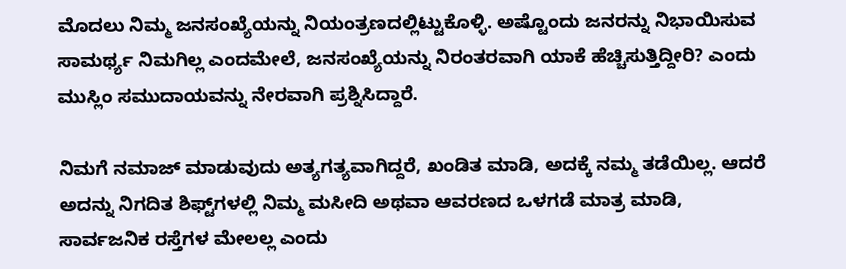ಮೊದಲು ನಿಮ್ಮ ಜನಸಂಖ್ಯೆಯನ್ನು ನಿಯಂತ್ರಣದಲ್ಲಿಟ್ಟುಕೊಳ್ಳಿ. ಅಷ್ಟೊಂದು ಜನರನ್ನು ನಿಭಾಯಿಸುವ ಸಾಮರ್ಥ್ಯ ನಿಮಗಿಲ್ಲ ಎಂದಮೇಲೆ, ಜನಸಂಖ್ಯೆಯನ್ನು ನಿರಂತರವಾಗಿ ಯಾಕೆ ಹೆಚ್ಚಿಸುತ್ತಿದ್ದೀರಿ? ಎಂದು ಮುಸ್ಲಿಂ ಸಮುದಾಯವನ್ನು ನೇರವಾಗಿ ಪ್ರಶ್ನಿಸಿದ್ದಾರೆ.

ನಿಮಗೆ ನಮಾಜ್ ಮಾಡುವುದು ಅತ್ಯಗತ್ಯವಾಗಿದ್ದರೆ, ಖಂಡಿತ ಮಾಡಿ, ಅದಕ್ಕೆ ನಮ್ಮ ತಡೆಯಿಲ್ಲ. ಆದರೆ ಅದನ್ನು ನಿಗದಿತ ಶಿಫ್ಟ್‌ಗಳಲ್ಲಿ ನಿಮ್ಮ ಮಸೀದಿ ಅಥವಾ ಆವರಣದ ಒಳಗಡೆ ಮಾತ್ರ ಮಾಡಿ, ಸಾರ್ವಜನಿಕ ರಸ್ತೆಗಳ ಮೇಲಲ್ಲ ಎಂದು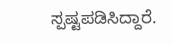ಸ್ಪಷ್ಟಪಡಿಸಿದ್ದಾರೆ.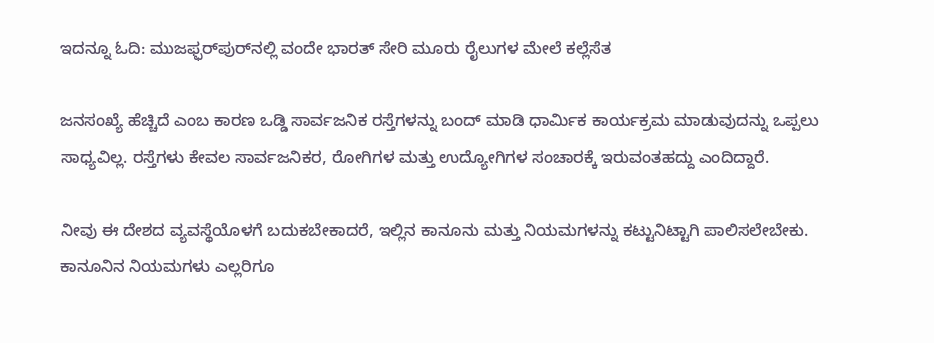ಇದನ್ನೂ ಓದಿ: ಮುಜಫ್ಫರ್‌ಪುರ್‌ನಲ್ಲಿ ವಂದೇ ಭಾರತ್‌ ಸೇರಿ ಮೂರು ರೈಲುಗಳ ಮೇಲೆ ಕಲ್ಲೆಸೆತ

ಜನಸಂಖ್ಯೆ ಹೆಚ್ಚಿದೆ ಎಂಬ ಕಾರಣ ಒಡ್ಡಿ ಸಾರ್ವಜನಿಕ ರಸ್ತೆಗಳನ್ನು ಬಂದ್‌ ಮಾಡಿ ಧಾರ್ಮಿಕ ಕಾರ್ಯಕ್ರಮ ಮಾಡುವುದನ್ನು ಒಪ್ಪಲು ಸಾಧ್ಯವಿಲ್ಲ. ರಸ್ತೆಗಳು ಕೇವಲ ಸಾರ್ವಜನಿಕರ, ರೋಗಿಗಳ ಮತ್ತು ಉದ್ಯೋಗಿಗಳ ಸಂಚಾರಕ್ಕೆ ಇರುವಂತಹದ್ದು ಎಂದಿದ್ದಾರೆ.

ನೀವು ಈ ದೇಶದ ವ್ಯವಸ್ಥೆಯೊಳಗೆ ಬದುಕಬೇಕಾದರೆ, ಇಲ್ಲಿನ ಕಾನೂನು ಮತ್ತು ನಿಯಮಗಳನ್ನು ಕಟ್ಟುನಿಟ್ಟಾಗಿ ಪಾಲಿಸಲೇಬೇಕು. ಕಾನೂನಿನ ನಿಯಮಗಳು ಎಲ್ಲರಿಗೂ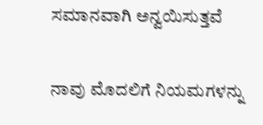ಸಮಾನವಾಗಿ ಅನ್ವಯಿಸುತ್ತವೆ

ನಾವು ಮೊದಲಿಗೆ ನಿಯಮಗಳನ್ನು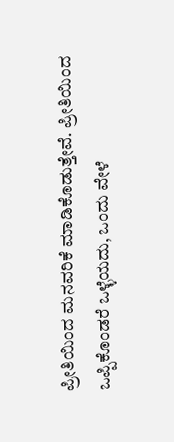ಪ್ರೀತಿಯಿಂದ ಮನವರಿಕೆ ಮಾಡಿಕೊಡುತ್ತೇವೆ. ಪ್ರೀತಿಯಿಂದ ಒಪ್ಪಿಕೊಂಡರೆ ಒಳ್ಳೆಯದು, ಒಂದು ವೇಳೆ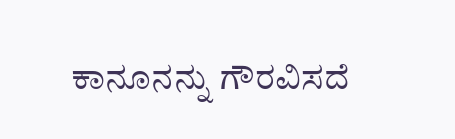ಕಾನೂನನ್ನು ಗೌರವಿಸದೆ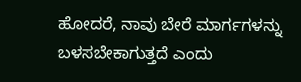ಹೋದರೆ, ನಾವು ಬೇರೆ ಮಾರ್ಗಗಳನ್ನು ಬಳಸಬೇಕಾಗುತ್ತದೆ ಎಂದು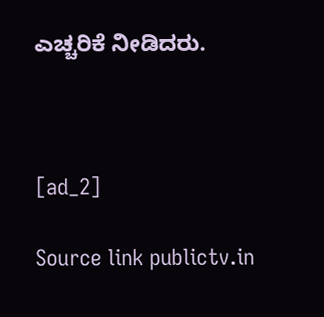ಎಚ್ಚರಿಕೆ ನೀಡಿದರು.



[ad_2]

Source link publictv.in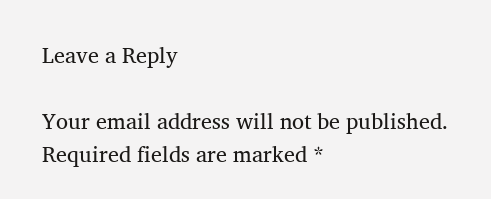Leave a Reply

Your email address will not be published. Required fields are marked *